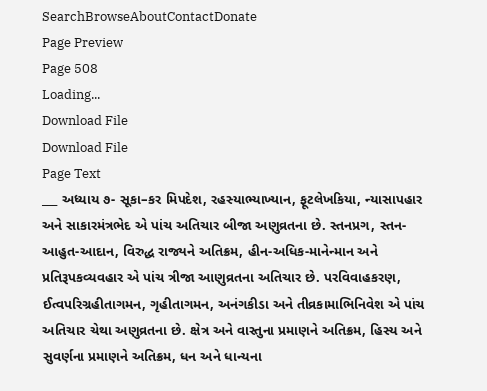SearchBrowseAboutContactDonate
Page Preview
Page 508
Loading...
Download File
Download File
Page Text
___ અધ્યાય ૭- સૂકા–કર મિપદેશ, રહસ્યાભ્યાખ્યાન, ફૂટલેખકિયા, ન્યાસાપહાર અને સાકારમંત્રભેદ એ પાંચ અતિચાર બીજા અણુવ્રતના છે. સ્તનપ્રગ, સ્તન-આહુત-આદાન, વિરુદ્ધ રાજ્યને અતિક્રમ, હીન-અધિક-માનેન્માન અને પ્રતિરૂપકવ્યવહાર એ પાંચ ત્રીજા આણુવ્રતના અતિચાર છે. પરવિવાહકરણ, ઈત્વપરિગ્રહીતાગમન, ગૃહીતાગમન, અનંગકીડા અને તીવ્રકામાભિનિવેશ એ પાંચ અતિચાર ચેથા અણુવ્રતના છે. ક્ષેત્ર અને વાસ્તુના પ્રમાણને અતિક્રમ, હિસ્ય અને સુવર્ણના પ્રમાણને અતિક્રમ, ધન અને ધાન્યના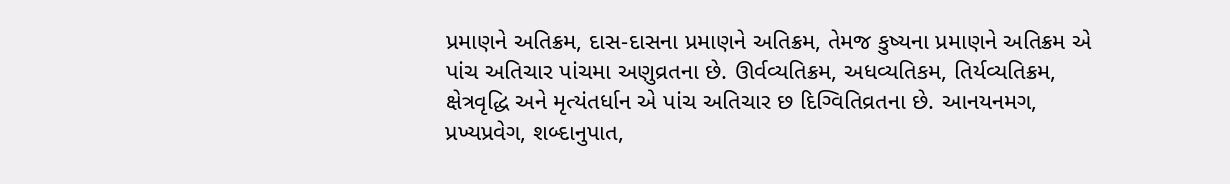પ્રમાણને અતિક્રમ, દાસ-દાસના પ્રમાણને અતિક્રમ, તેમજ કુષ્યના પ્રમાણને અતિક્રમ એ પાંચ અતિચાર પાંચમા અણુવ્રતના છે. ઊર્વવ્યતિક્રમ, અધવ્યતિકમ, તિર્યવ્યતિક્રમ, ક્ષેત્રવૃદ્ધિ અને મૃત્યંતર્ધાન એ પાંચ અતિચાર છ દિગ્વિતિવ્રતના છે. આનયનમગ, પ્રખ્યપ્રવેગ, શબ્દાનુપાત,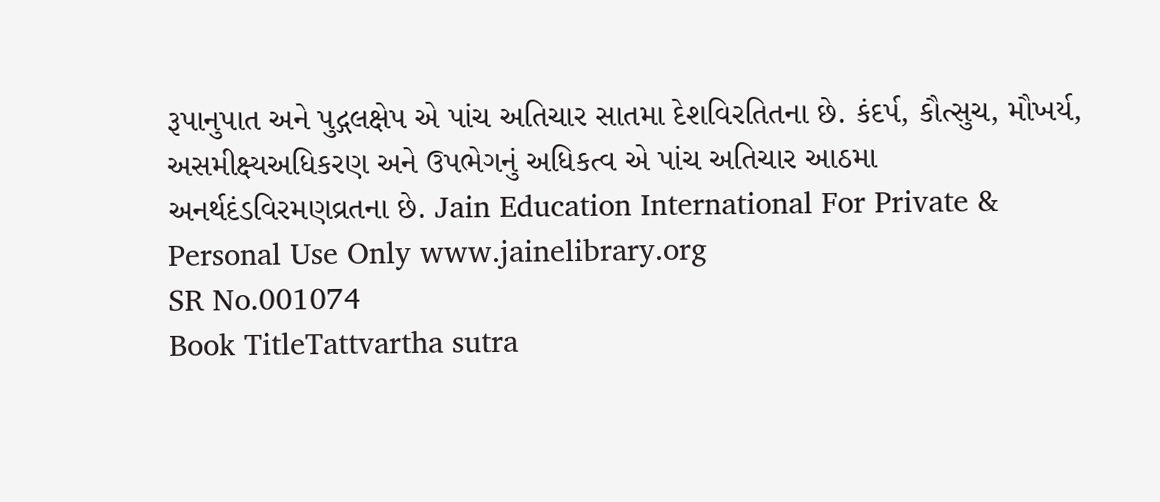રૂપાનુપાત અને પુદ્ગલક્ષેપ એ પાંચ અતિચાર સાતમા દેશવિરતિતના છે. કંદર્પ, કૌત્સુચ, મૌખર્ય, અસમીક્ષ્યઅધિકરણ અને ઉપભેગનું અધિકત્વ એ પાંચ અતિચાર આઠમા અનર્થદંડવિરમણવ્રતના છે. Jain Education International For Private & Personal Use Only www.jainelibrary.org
SR No.001074
Book TitleTattvartha sutra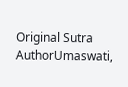Original Sutra AuthorUmaswati,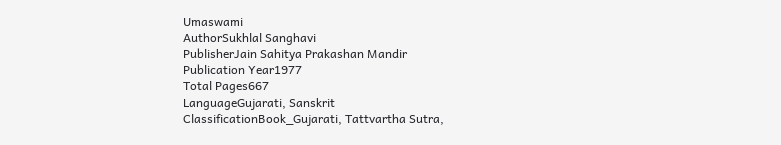Umaswami
AuthorSukhlal Sanghavi
PublisherJain Sahitya Prakashan Mandir
Publication Year1977
Total Pages667
LanguageGujarati, Sanskrit
ClassificationBook_Gujarati, Tattvartha Sutra,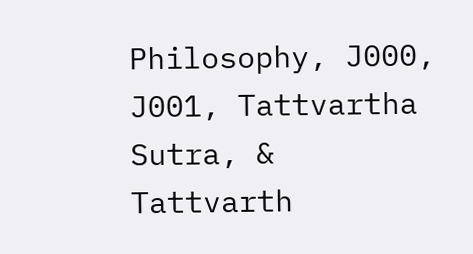Philosophy, J000, J001, Tattvartha Sutra, & Tattvarth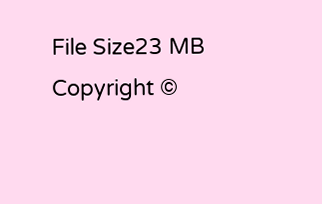File Size23 MB
Copyright ©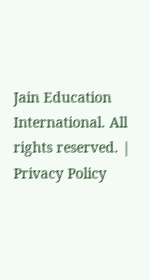Jain Education International. All rights reserved. | Privacy Policy